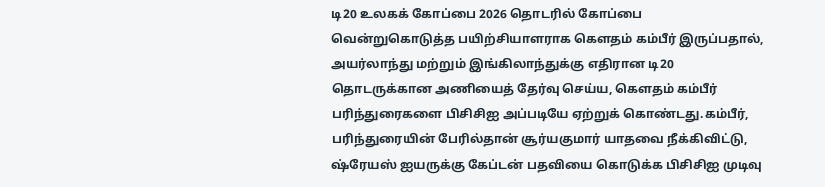டி20 உலகக் கோப்பை 2026 தொடரில் கோப்பை வென்றுகொடுத்த பயிற்சியாளராக கௌதம் கம்பீர் இருப்பதால், அயர்லாந்து மற்றும் இங்கிலாந்துக்கு எதிரான டி20 தொடருக்கான அணியைத் தேர்வு செய்ய, கௌதம் கம்பீர் பரிந்துரைகளை பிசிசிஐ அப்படியே ஏற்றுக் கொண்டது.கம்பீர், பரிந்துரையின் பேரில்தான் சூர்யகுமார் யாதவை நீக்கிவிட்டு, ஷ்ரேயஸ் ஐயருக்கு கேப்டன் பதவியை கொடுக்க பிசிசிஐ முடிவு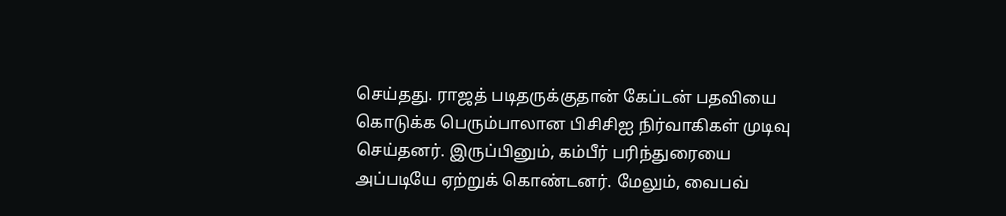செய்தது. ராஜத் படிதருக்குதான் கேப்டன் பதவியை கொடுக்க பெரும்பாலான பிசிசிஐ நிர்வாகிகள் முடிவு செய்தனர். இருப்பினும், கம்பீர் பரிந்துரையை அப்படியே ஏற்றுக் கொண்டனர். மேலும், வைபவ்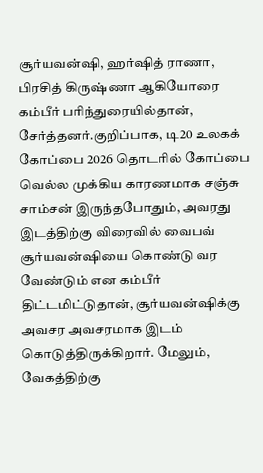சூர்யவன்ஷி, ஹர்ஷித் ராணா, பிரசித் கிருஷ்ணா ஆகியோரை கம்பீர் பரிந்துரையில்தான், சேர்த்தனர்.குறிப்பாக, டி20 உலகக் கோப்பை 2026 தொடரில் கோப்பை வெல்ல முக்கிய காரணமாக சஞ்சு சாம்சன் இருந்தபோதும், அவரது இடத்திற்கு விரைவில் வைபவ் சூர்யவன்ஷியை கொண்டு வர வேண்டும் என கம்பீர் திட்டமிட்டுதான், சூர்யவன்ஷிக்கு அவசர அவசரமாக இடம் கொடுத்திருக்கிறார். மேலும், வேகத்திற்கு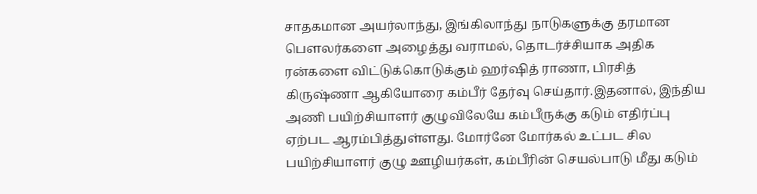சாதகமான அயர்லாந்து, இங்கிலாந்து நாடுகளுக்கு தரமான பௌலர்களை அழைத்து வராமல், தொடர்ச்சியாக அதிக ரன்களை விட்டுக்கொடுக்கும் ஹர்ஷித் ராணா, பிரசித் கிருஷ்ணா ஆகியோரை கம்பீர் தேர்வு செய்தார்.இதனால், இந்திய அணி பயிற்சியாளர் குழுவிலேயே கம்பீருக்கு கடும் எதிர்ப்பு ஏற்பட ஆரம்பித்துள்ளது. மோர்னே மோர்கல் உட்பட சில பயிற்சியாளர் குழு ஊழியர்கள், கம்பீரின் செயல்பாடு மீது கடும்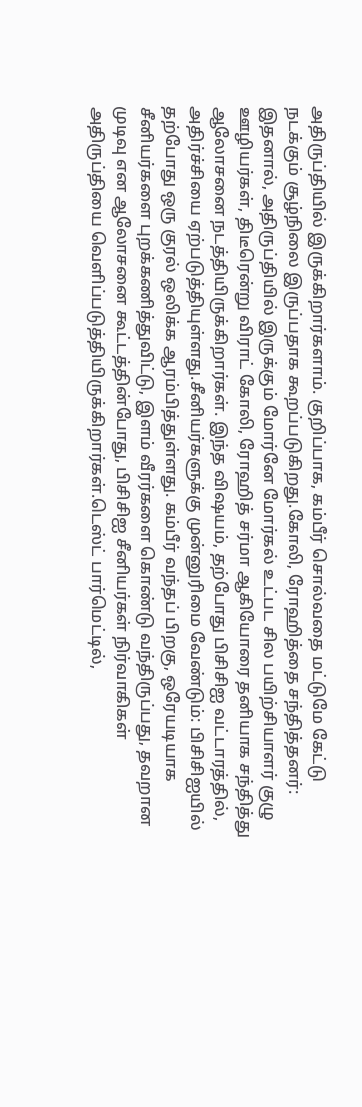அதிருப்தியில் இருக்கிறார்களாம். குறிப்பாக, கம்பீர் சொல்வதை மட்டுமே கேட்டு நடக்கும் சூழ்நிலை இருப்பதாக கூறப்படுகிறது.கோலி, ரோஹித்தை சந்தித்தனர்: இதனால், அதிருப்தியில் இருக்கும் மோர்னே மோர்கல் உட்பட சில பயிற்சியாளர் குழு ஊழியர்கள், திடீரென்று விராட் கோலி, ரோஹித் சர்மா ஆகியோரை தனியாக சந்தித்து ஆலோசனை நடத்தியிருக்கிறார்கள். இந்த விஷயம், தற்போது பிசிசிஐ வட்டாரத்தில், அதிர்ச்சியை ஏற்படுத்தியுள்ளது.சீனியர்களுக்கு முன்னுரிமை வேண்டும்: பிசிசிஐயில் தற்போது ஒரு குரல் ஒலிக்க ஆரம்பித்துள்ளது. கம்பீர் வந்தப் பிறகு, ஒரேயடியாக சீனியர்களை புறக்கணித்துவிட்டு, இளம் வீரர்களை கொண்டு வந்திருப்பது, தவறான முடிவு என ஆலோசனை கூட்டத்தின்போது, பிசிசிஐ சீனியர்கள் நிர்வாகிகள் அதிருப்தியை வெளிப்படுத்தியிருக்கிறார்கள்.டெஸ்ட் பார்மெட்டில்,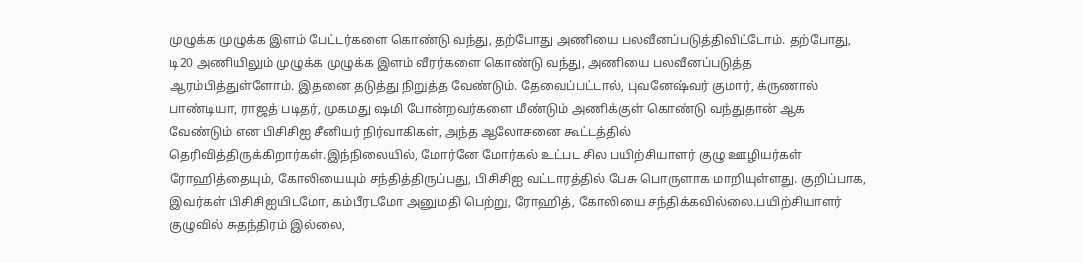முழுக்க முழுக்க இளம் பேட்டர்களை கொண்டு வந்து, தற்போது அணியை பலவீனப்படுத்திவிட்டோம். தற்போது, டி20 அணியிலும் முழுக்க முழுக்க இளம் வீரர்களை கொண்டு வந்து, அணியை பலவீனப்படுத்த ஆரம்பித்துள்ளோம். இதனை தடுத்து நிறுத்த வேண்டும். தேவைப்பட்டால், புவனேஷ்வர் குமார், க்ருணால் பாண்டியா, ராஜத் படிதர், முகமது ஷமி போன்றவர்களை மீண்டும் அணிக்குள் கொண்டு வந்துதான் ஆக வேண்டும் என பிசிசிஐ சீனியர் நிர்வாகிகள், அந்த ஆலோசனை கூட்டத்தில் தெரிவித்திருக்கிறார்கள்.இந்நிலையில், மோர்னே மோர்கல் உட்பட சில பயிற்சியாளர் குழு ஊழியர்கள் ரோஹித்தையும், கோலியையும் சந்தித்திருப்பது, பிசிசிஐ வட்டாரத்தில் பேசு பொருளாக மாறியுள்ளது. குறிப்பாக, இவர்கள் பிசிசிஐயிடமோ, கம்பீரடமோ அனுமதி பெற்று, ரோஹித், கோலியை சந்திக்கவில்லை.பயிற்சியாளர் குழுவில் சுதந்திரம் இல்லை,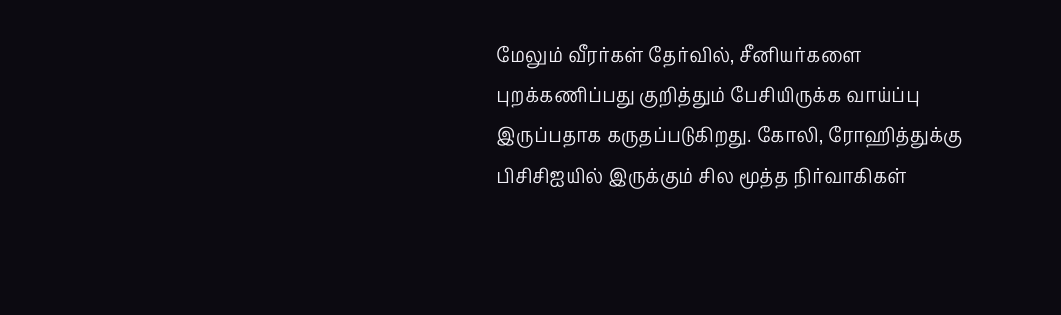மேலும் வீரர்கள் தேர்வில், சீனியர்களை புறக்கணிப்பது குறித்தும் பேசியிருக்க வாய்ப்பு இருப்பதாக கருதப்படுகிறது. கோலி, ரோஹித்துக்கு பிசிசிஐயில் இருக்கும் சில மூத்த நிர்வாகிகள்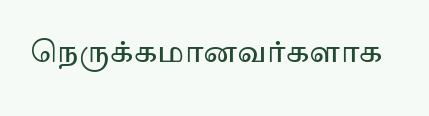நெருக்கமானவர்களாக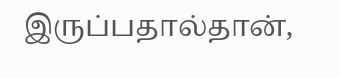இருப்பதால்தான்,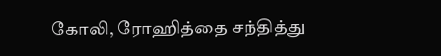கோலி, ரோஹித்தை சந்தித்து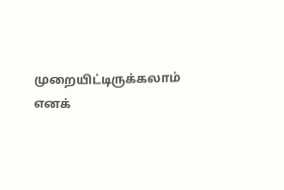முறையிட்டிருக்கலாம் எனக்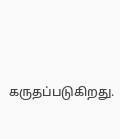கருதப்படுகிறது.